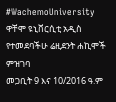#WachemoUniversity
ዋቸሞ ዩኒቨርሲቲ አዲስ የተመደባችሁ ሬዚደንት ሐኪሞች ምዝገባ
መጋቢት 9 እና 10/2016 ዓ.ም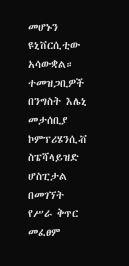መሆኑን ዩኒቨርሲቲው አሳውቋል።
ተመዝጋቢዎች በንግስት እሌኒ መታሰቢያ ኮምፕሪሄንሲቭ ስፔሻላይዝድ ሆስፒታል በመገኘት የሥራ ቅጥር መፈፀም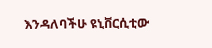እንዳለባችሁ ዩኒቨርሲቲው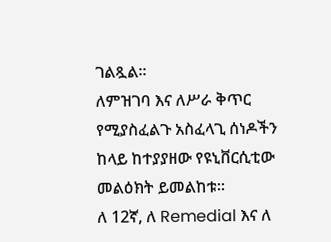ገልጿል።
ለምዝገባ እና ለሥራ ቅጥር የሚያስፈልጉ አስፈላጊ ሰነዶችን ከላይ ከተያያዘው የዩኒቨርሲቲው መልዕክት ይመልከቱ።
ለ 12ኛ, ለ Remedial እና ለ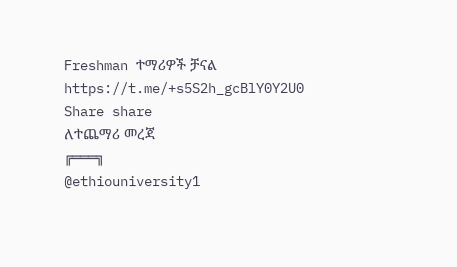Freshman ተማሪዎች ቻናል
https://t.me/+s5S2h_gcBlY0Y2U0
Share share
ለተጨማሪ መረጃ
╔═══╗
@ethiouniversity1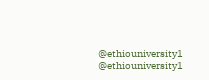@ethiouniversity1
@ethiouniversity1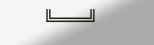╚═══╝